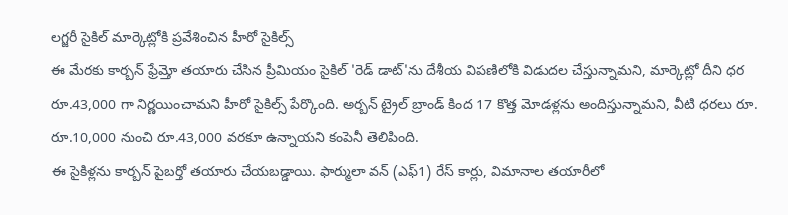లగ్జరీ సైకిల్ మార్కెట్లోకి ప్రవేశించిన హీరో సైకిల్స్
ఈ మేరకు కార్బన్ ఫ్రేమ్తో తయారు చేసిన ప్రీమియం సైకిల్ 'రెడ్ డాట్'ను దేశీయ విపణిలోకి విడుదల చేస్తున్నామని, మార్కెట్లో దీని ధర రూ.43,000 గా నిర్ణయించామని హీరో సైకిల్స్ పేర్కొంది. అర్బన్ ట్రైల్ బ్రాండ్ కింద 17 కొత్త మోడళ్లను అందిస్తున్నామని, వీటి ధరలు రూ. రూ.10,000 నుంచి రూ.43,000 వరకూ ఉన్నాయని కంపెనీ తెలిపింది.
ఈ సైకిళ్లను కార్బన్ పైబర్తో తయారు చేయబడ్డాయి. ఫార్ములా వన్ (ఎఫ్1) రేస్ కార్లు, విమానాల తయారీలో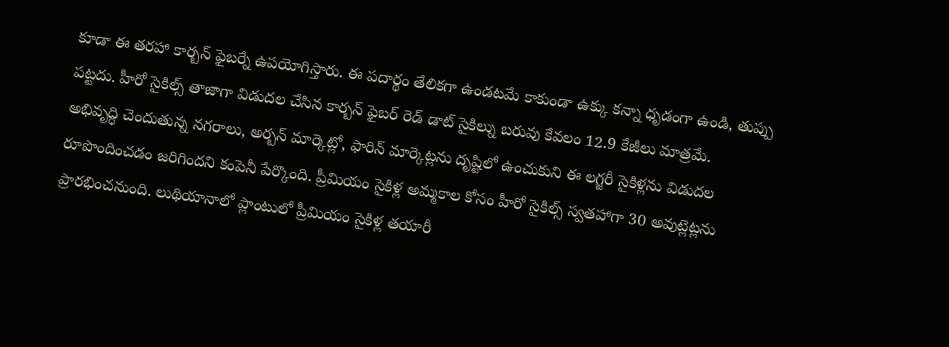కూడా ఈ తరహా కార్బన్ ఫైబర్నే ఉపయోగిస్తారు. ఈ పదార్థం తేలికగా ఉండటమే కాకుండా ఉక్కు కన్నా ధృడంగా ఉండి, తుప్పు పట్టదు. హీరో సైకిల్స్ తాజాగా విడుదల చేసిన కార్బన్ ఫైబర్ రెడ్ డాట్ సైకిల్ను బరువు కేవలం 12.9 కేజీలు మాత్రమే.
అభివృద్ధి చెందుతున్న నగరాలు, అర్బన్ మార్కెట్లో, ఫారిన్ మార్కెట్లను దృష్టిలో ఉంచుకుని ఈ లగ్జరీ సైకిళ్లను విడుదల రూపొందించడం జరిగిందని కంపెనీ పేర్కొంది. ప్రీమియం సైకిళ్ల అమ్మకాల కోసం హీరో సైకిల్స్ స్వతహాగా 30 అవుట్లెట్లను ప్రారభించనుంది. లుథియానాలో ప్లాంటులో ప్రీమియం సైకిళ్ల తయారీ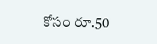కోసం రూ.50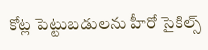కోట్ల పెట్టుబడులను హీరో సైకిల్స్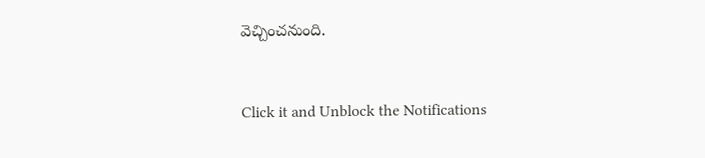వెచ్చించనుంది.


Click it and Unblock the Notifications